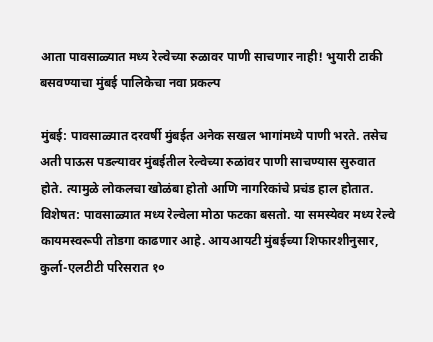आता पावसाळ्यात मध्य रेल्वेच्या रुळावर पाणी साचणार नाही! भुयारी टाकी बसवण्याचा मुंबई पालिकेचा नवा प्रकल्प

मुंबई: पावसाळ्यात दरवर्षी मुंबईत अनेक सखल भागांमध्ये पाणी भरते. तसेच अती पाऊस पडल्यावर मुंबईतील रेल्वेच्या रुळांवर पाणी साचण्यास सुरुवात होते. त्यामुळे लोकलचा खोळंबा होतो आणि नागरिकांचे प्रचंड हाल होतात. विशेषत: पावसाळ्यात मध्य रेल्वेला मोठा फटका बसतो. या समस्येवर मध्य रेल्वे कायमस्वरूपी तोडगा काढणार आहे. आयआयटी मुंबईच्या शिफारशीनुसार, कुर्ला-एलटीटी परिसरात १०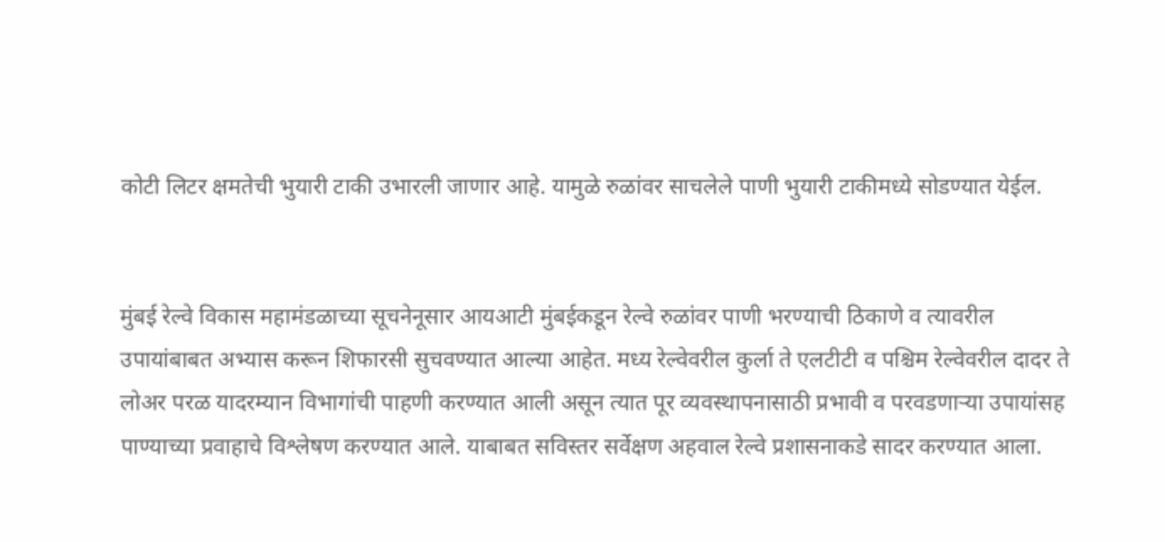कोटी लिटर क्षमतेची भुयारी टाकी उभारली जाणार आहे. यामुळे रुळांवर साचलेले पाणी भुयारी टाकीमध्ये सोडण्यात येईल.


मुंबई रेल्वे विकास महामंडळाच्या सूचनेनूसार आयआटी मुंबईकडून रेल्वे रुळांवर पाणी भरण्याची ठिकाणे व त्यावरील उपायांबाबत अभ्यास करून शिफारसी सुचवण्यात आल्या आहेत. मध्य रेल्वेवरील कुर्ला ते एलटीटी व पश्चिम रेल्वेवरील दादर ते लोअर परळ यादरम्यान विभागांची पाहणी करण्यात आली असून त्यात पूर व्यवस्थापनासाठी प्रभावी व परवडणाऱ्या उपायांसह पाण्याच्या प्रवाहाचे विश्लेषण करण्यात आले. याबाबत सविस्तर सर्वेक्षण अहवाल रेल्वे प्रशासनाकडे सादर करण्यात आला.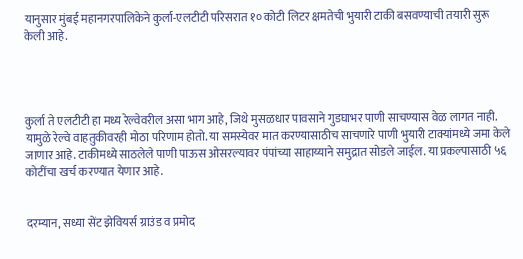यानुसार मुंबई महानगरपालिकेने कुर्ला-एलटीटी परिसरात १० कोटी लिटर क्षमतेची भुयारी टाकी बसवण्याची तयारी सुरू केली आहे.




कुर्ला ते एलटीटी हा मध्य रेल्वेवरील असा भाग आहे, जिथे मुसळधार पावसाने गुडघाभर पाणी साचण्यास वेळ लागत नाही. यामुळे रेल्वे वाहतुकीवरही मोठा परिणाम होतो. या समस्येवर मात करण्यासाठीच साचणारे पाणी भुयारी टाक्यांमध्ये जमा केले जाणार आहे. टाकीमध्ये साठलेले पाणी पाऊस ओसरल्यावर पंपांच्या साहाय्याने समुद्रात सोडले जाईल. या प्रकल्पासाठी ५६ कोटींचा खर्च करण्यात येणार आहे.


दरम्यान, सध्या सेंट झेवियर्स ग्राउंड व प्रमोद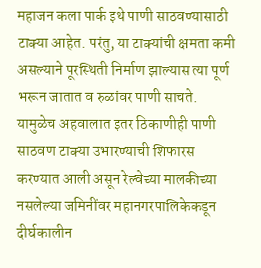महाजन कला पार्क इथे पाणी साठवण्यासाठी टाक्या आहेत. परंतु, या टाक्यांची क्षमता कमी असल्याने पूरस्थिती निर्माण झाल्यास त्या पूर्ण भरून जातात व रुळांवर पाणी साचते. यामुळेच अहवालात इतर ठिकाणीही पाणी साठवण टाक्या उभारण्याची शिफारस करण्यात आली असून रेल्वेच्या मालकीच्या नसलेल्या जमिनींवर महानगरपालिकेकडून दीर्घकालीन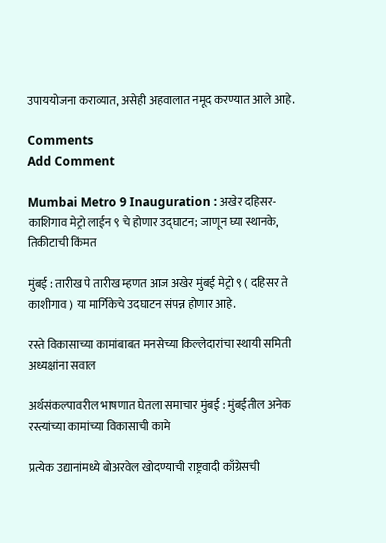उपाययोजना कराव्यात, असेही अहवालात नमूद करण्यात आले आहे.

Comments
Add Comment

Mumbai Metro 9 Inauguration : अखेर दहिसर-काशिगाव मेट्रो लाईन ९ चे होणार उद्घाटन; जाणून घ्या स्थानके, तिकीटाची किंमत

मुंबई : तारीख पे तारीख म्हणत आज अखेर मुंबई मेट्रो ९ ( दहिसर ते काशीगाव ) या मार्गिकेचे उदघाटन संपन्न होणार आहे.

रस्ते विकासाच्या कामांबाबत मनसेच्या किल्लेदारांचा स्थायी समिती अध्यक्षांना सवाल

अर्थसंकल्पावरील भाषणात घेतला समाचार मुंबई : मुंबईतील अनेक रस्त्यांच्या कामांच्या विकासाची कामे

प्रत्येक उद्यानांमध्ये बोअरवेल खोदण्याची राष्ट्रवादी काँग्रेसची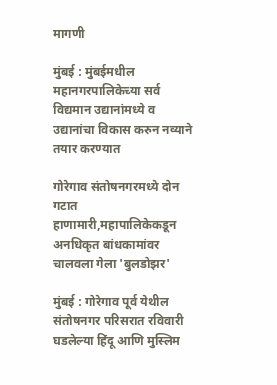मागणी

मुंबई : मुंबईमधील महानगरपालिकेच्या सर्व विद्यमान उद्यानांमध्ये व उद्यानांचा विकास करुन नव्याने तयार करण्यात

गोरेगाव संतोषनगरमध्ये दोन गटात हाणामारी,महापालिकेकडून अनधिकृत बांधकामांवर चालवला गेला 'बुलडोझर'

मुंबई : गोरेगाव पूर्व येथील संतोषनगर परिसरात रविवारी घडलेल्या हिंदू आणि मुस्लिम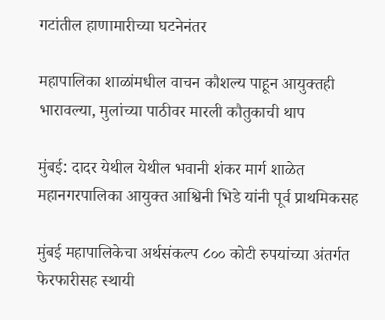गटांतील हाणामारीच्या घटनेनंतर

महापालिका शाळांमधील वाचन कौशल्य पाहून आयुक्तही भारावल्या, मुलांच्या पाठीवर मारली कौतुकाची थाप

मुंबई: दादर येथील येथील भवानी शंकर मार्ग शाळेत महानगरपालिका आयुक्त आश्विनी भिडे यांनी पूर्व प्राथमिकसह

मुंबई महापालिकेचा अर्थसंकल्प ८०० कोटी रुपयांच्या अंतर्गत फेरफारीसह स्थायी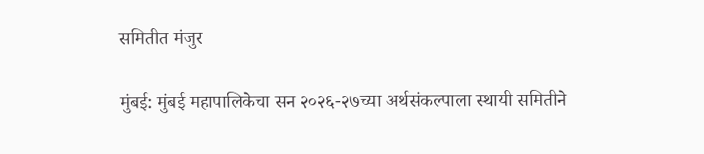समितीत मंजुर

मुंबई: मुंबई महापालिकेचा सन २०२६-२७च्या अर्थसंकल्पाला स्थायी समितीने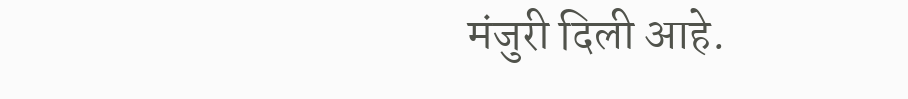मंजुरी दिली आहे.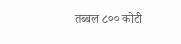तब्बल ८०० कोटी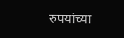रुपयांच्या